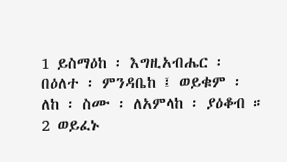1 ይስማዕከ ፡ እግዚአብሔር ፡ በዕለተ ፡ ምንዳቤከ ፤ ወይቁም ፡ ለከ ፡ ስሙ ፡ ለአምላከ ፡ ያዕቆብ ።
2 ወይፈኑ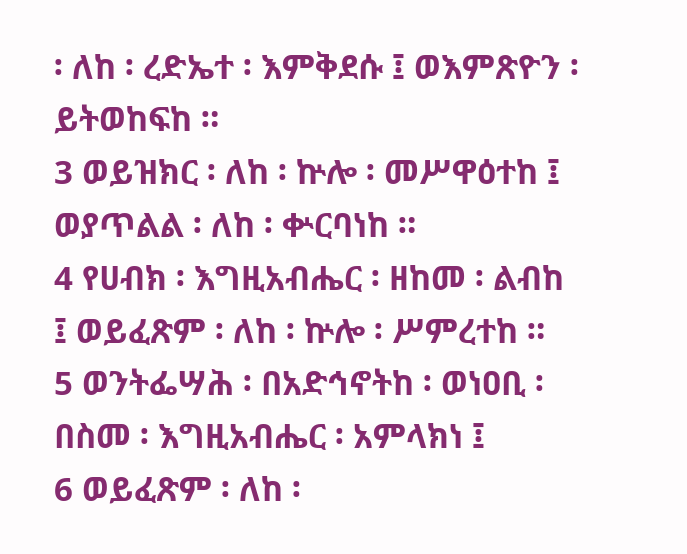፡ ለከ ፡ ረድኤተ ፡ እምቅደሱ ፤ ወእምጽዮን ፡ ይትወከፍከ ።
3 ወይዝክር ፡ ለከ ፡ ኵሎ ፡ መሥዋዕተከ ፤ ወያጥልል ፡ ለከ ፡ ቍርባነከ ።
4 የሀብክ ፡ እግዚአብሔር ፡ ዘከመ ፡ ልብከ ፤ ወይፈጽም ፡ ለከ ፡ ኵሎ ፡ ሥምረተከ ።
5 ወንትፌሣሕ ፡ በአድኅኖትከ ፡ ወነዐቢ ፡ በስመ ፡ እግዚአብሔር ፡ አምላክነ ፤
6 ወይፈጽም ፡ ለከ ፡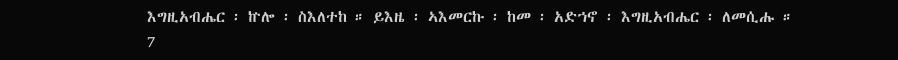እግዚአብሔር ፡ ኵሎ ፡ ስእለተከ ። ይእዜ ፡ ኣእመርኩ ፡ ከመ ፡ አድኀኖ ፡ እግዚአብሔር ፡ ለመሲሑ ።
7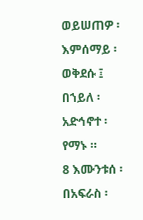ወይሠጠዎ ፡ እምሰማይ ፡ ወቅደሱ ፤ በኀይለ ፡ አድኅኖተ ፡ የማኑ ።
8 እሙንቱሰ ፡ በአፍራስ ፡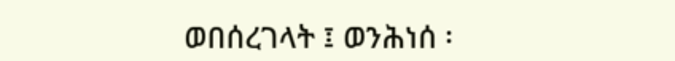ወበሰረገላት ፤ ወንሕነሰ ፡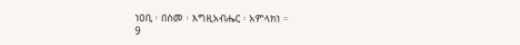ነዐቢ ፡ በስመ ፡ እግዚአብሔር ፡ አምላክነ ።
9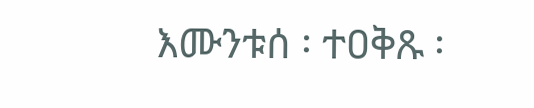እሙንቱሰ ፡ ተዐቅጹ ፡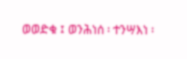ወወድቁ ፤ ወንሕነሰ ፡ ተንሣእነ ፡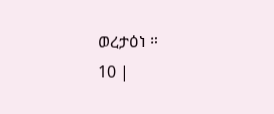ወረታዕነ ።
10 |